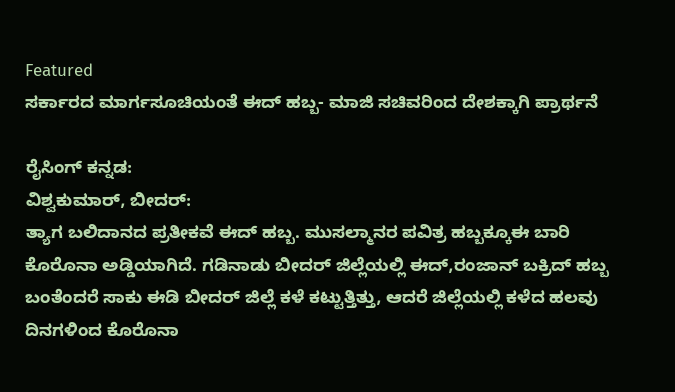Featured
ಸರ್ಕಾರದ ಮಾರ್ಗಸೂಚಿಯಂತೆ ಈದ್ ಹಬ್ಬ- ಮಾಜಿ ಸಚಿವರಿಂದ ದೇಶಕ್ಕಾಗಿ ಪ್ರಾರ್ಥನೆ

ರೈಸಿಂಗ್ ಕನ್ನಡ:
ವಿಶ್ವಕುಮಾರ್, ಬೀದರ್:
ತ್ಯಾಗ ಬಲಿದಾನದ ಪ್ರತೀಕವೆ ಈದ್ ಹಬ್ಬ. ಮುಸಲ್ಮಾನರ ಪವಿತ್ರ ಹಬ್ಬಕ್ಕೂಈ ಬಾರಿ ಕೊರೊನಾ ಅಡ್ಡಿಯಾಗಿದೆ. ಗಡಿನಾಡು ಬೀದರ್ ಜಿಲ್ಲೆಯಲ್ಲಿ ಈದ್,ರಂಜಾನ್ ಬಕ್ರಿದ್ ಹಬ್ಬ ಬಂತೆಂದರೆ ಸಾಕು ಈಡಿ ಬೀದರ್ ಜಿಲ್ಲೆ ಕಳೆ ಕಟ್ಟುತ್ತಿತ್ತು, ಆದರೆ ಜಿಲ್ಲೆಯಲ್ಲಿ ಕಳೆದ ಹಲವು ದಿನಗಳಿಂದ ಕೊರೊನಾ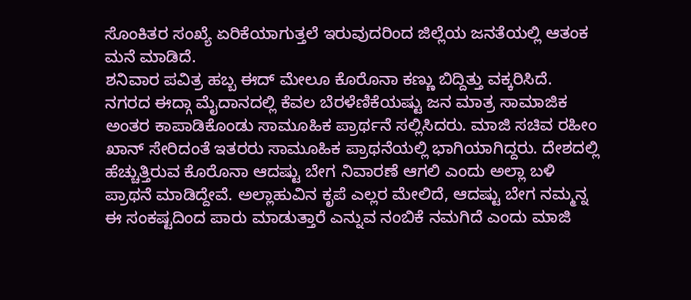ಸೊಂಕಿತರ ಸಂಖ್ಯೆ ಏರಿಕೆಯಾಗುತ್ತಲೆ ಇರುವುದರಿಂದ ಜಿಲ್ಲೆಯ ಜನತೆಯಲ್ಲಿ ಆತಂಕ ಮನೆ ಮಾಡಿದೆ.
ಶನಿವಾರ ಪವಿತ್ರ ಹಬ್ಬ ಈದ್ ಮೇಲೂ ಕೊರೊನಾ ಕಣ್ಣು ಬಿದ್ದಿತ್ತು ವಕ್ಕರಿಸಿದೆ. ನಗರದ ಈದ್ಗಾ ಮೈದಾನದಲ್ಲಿ ಕೆವಲ ಬೆರಳೆಣಿಕೆಯಷ್ಟು ಜನ ಮಾತ್ರ ಸಾಮಾಜಿಕ ಅಂತರ ಕಾಪಾಡಿಕೊಂಡು ಸಾಮೂಹಿಕ ಪ್ರಾರ್ಥನೆ ಸಲ್ಲಿಸಿದರು. ಮಾಜಿ ಸಚಿವ ರಹೀಂ ಖಾನ್ ಸೇರಿದಂತೆ ಇತರರು ಸಾಮೂಹಿಕ ಪ್ರಾಥನೆಯಲ್ಲಿ ಭಾಗಿಯಾಗಿದ್ದರು. ದೇಶದಲ್ಲಿ ಹೆಚ್ಚುತ್ತಿರುವ ಕೊರೊನಾ ಆದಷ್ಟು ಬೇಗ ನಿವಾರಣೆ ಆಗಲಿ ಎಂದು ಅಲ್ಲಾ ಬಳಿ ಪ್ರಾಥನೆ ಮಾಡಿದ್ದೇವೆ. ಅಲ್ಲಾಹುವಿನ ಕೃಪೆ ಎಲ್ಲರ ಮೇಲಿದೆ, ಆದಷ್ಟು ಬೇಗ ನಮ್ಮನ್ನ ಈ ಸಂಕಷ್ಟದಿಂದ ಪಾರು ಮಾಡುತ್ತಾರೆ ಎನ್ನುವ ನಂಬಿಕೆ ನಮಗಿದೆ ಎಂದು ಮಾಜಿ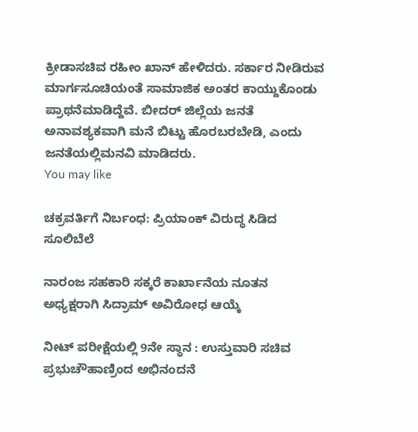ಕ್ರೀಡಾಸಚಿವ ರಹೀಂ ಖಾನ್ ಹೇಳಿದರು. ಸರ್ಕಾರ ನೀಡಿರುವ ಮಾರ್ಗಸೂಚಿಯಂತೆ ಸಾಮಾಜಿಕ ಅಂತರ ಕಾಯ್ದುಕೊಂಡು ಪ್ರಾಥನೆಮಾಡಿದ್ದೆವೆ. ಬೀದರ್ ಜಿಲ್ಲೆಯ ಜನತೆ ಅನಾವಶ್ಯಕವಾಗಿ ಮನೆ ಬಿಟ್ಟು ಹೊರಬರಬೇಡಿ, ಎಂದು ಜನತೆಯಲ್ಲಿಮನವಿ ಮಾಡಿದರು.
You may like

ಚಕ್ರವರ್ತಿಗೆ ನಿರ್ಬಂಧ: ಪ್ರಿಯಾಂಕ್ ವಿರುದ್ಧ ಸಿಡಿದ ಸೂಲಿಬೆಲೆ

ನಾರಂಜ ಸಹಕಾರಿ ಸಕ್ಕರೆ ಕಾರ್ಖಾನೆಯ ನೂತನ ಅಧ್ಯಕ್ಷರಾಗಿ ಸಿದ್ರಾಮ್ ಅವಿರೋಧ ಆಯ್ಕೆ

ನೀಟ್ ಪರೀಕ್ಷೆಯಲ್ಲಿ 9ನೇ ಸ್ಥಾನ : ಉಸ್ತುವಾರಿ ಸಚಿವ ಪ್ರಭುಚೌಹಾಣ್ರಿಂದ ಅಭಿನಂದನೆ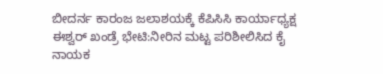ಬೀದರ್ನ ಕಾರಂಜ ಜಲಾಶಯಕ್ಕೆ ಕೆಪಿಸಿಸಿ ಕಾರ್ಯಾಧ್ಯಕ್ಷ ಈಶ್ವರ್ ಖಂಡ್ರೆ ಭೇಟಿ:ನೀರಿನ ಮಟ್ಟ ಪರಿಶೀಲಿಸಿದ ಕೈ ನಾಯಕ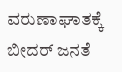ವರುಣಾಘಾತಕ್ಕೆ ಬೀದರ್ ಜನತೆ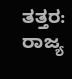ತತ್ತರ: ರಾಜ್ಯ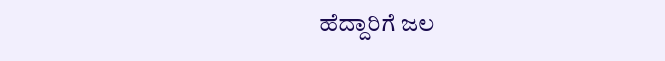ಹೆದ್ದಾರಿಗೆ ಜಲ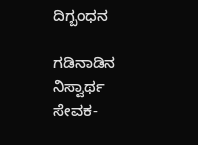ದಿಗ್ಬಂಧನ

ಗಡಿನಾಡಿನ ನಿಸ್ವಾರ್ಥ ಸೇವಕ-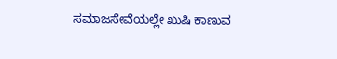ಸಮಾಜಸೇವೆಯಲ್ಲೇ ಖುಷಿ ಕಾಣುವ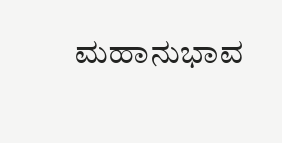ಮಹಾನುಭಾವ